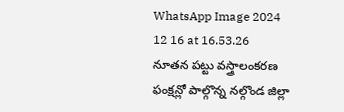WhatsApp Image 2024 12 16 at 16.53.26
నూతన పట్టు వస్త్రాలంకరణ ఫంక్షన్లో పాల్గొన్న నల్గొండ జిల్లా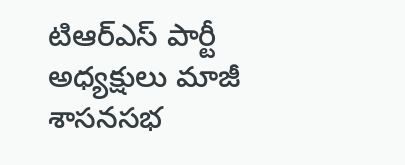టిఆర్ఎస్ పార్టీ అధ్యక్షులు మాజీ శాసనసభ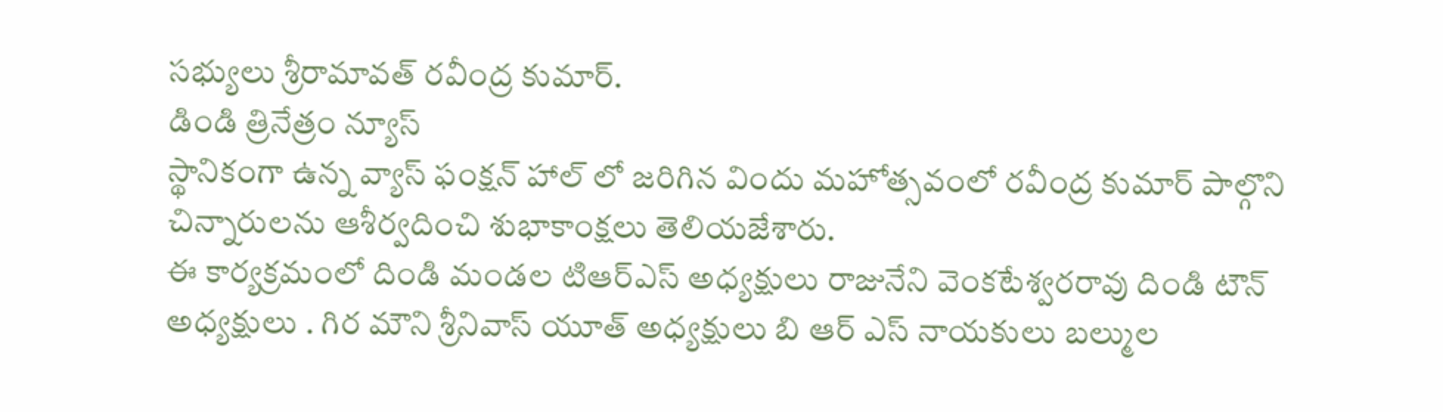సభ్యులు శ్రీరామావత్ రవీంద్ర కుమార్.
డిండి త్రినేత్రం న్యూస్
స్థానికంగా ఉన్న వ్యాస్ ఫంక్షన్ హాల్ లో జరిగిన విందు మహోత్సవంలో రవీంద్ర కుమార్ పాల్గొని చిన్నారులను ఆశీర్వదించి శుభాకాంక్షలు తెలియజేశారు.
ఈ కార్యక్రమంలో దిండి మండల టిఆర్ఎస్ అధ్యక్షులు రాజునేని వెంకటేశ్వరరావు దిండి టౌన్ అధ్యక్షులు . గిర మౌని శ్రీనివాస్ యూత్ అధ్యక్షులు బి ఆర్ ఎస్ నాయకులు బల్ముల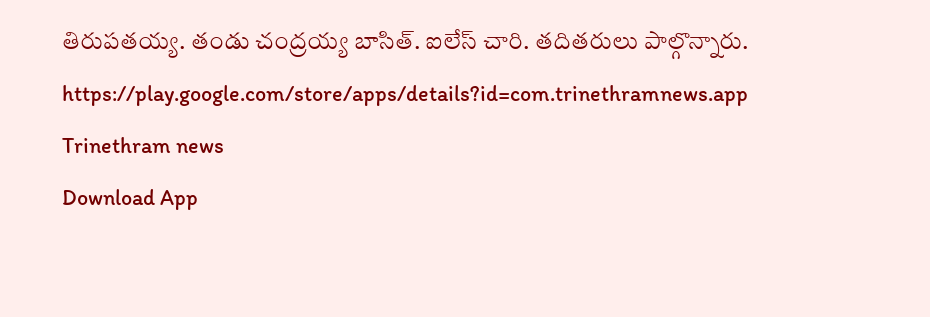తిరుపతయ్య. తండు చంద్రయ్య బాసిత్. ఐలేస్ చారి. తదితరులు పాల్గొన్నారు.
https://play.google.com/store/apps/details?id=com.trinethramnews.app
Trinethram news
Download App